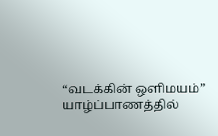“வடக்கின் ஒளிமயம்” யாழ்ப்பாணத்தில்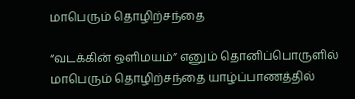மாபெரும் தொழிற்சந்தை

“வடக்கின் ஒளிமயம்” எனும் தொனிப்பொருளில் மாபெரும் தொழிற்சந்தை யாழ்ப்பாணத்தில்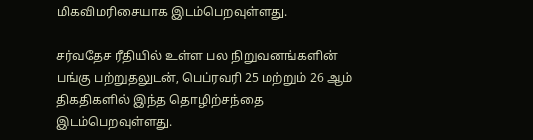மிகவிமரிசையாக இடம்பெறவுள்ளது.

சர்வதேச ரீதியில் உள்ள பல நிறுவனங்களின் பங்கு பற்றுதலுடன், பெப்ரவரி 25 மற்றும் 26 ஆம் திகதிகளில் இந்த தொழிற்சந்தை இடம்பெறவுள்ளது.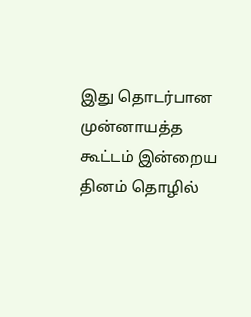இது தொடர்பான முன்னாயத்த கூட்டம் இன்றைய தினம் தொழில்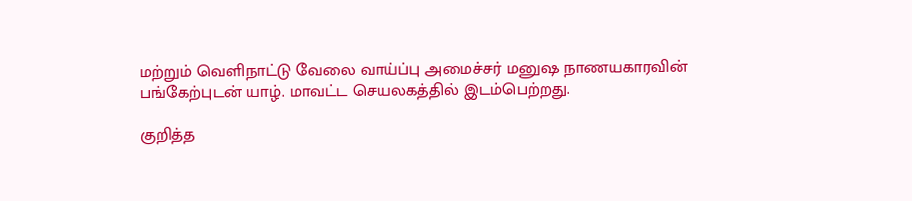மற்றும் வெளிநாட்டு வேலை வாய்ப்பு அமைச்சர் மனுஷ நாணயகாரவின் பங்கேற்புடன் யாழ். மாவட்ட செயலகத்தில் இடம்பெற்றது.

குறித்த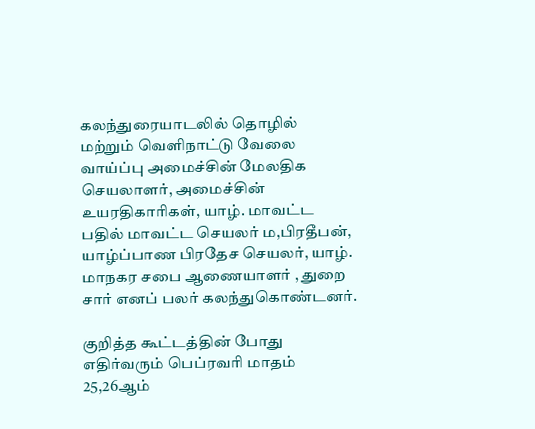கலந்துரையாடலில் தொழில் மற்றும் வெளிநாட்டு வேலை வாய்ப்பு அமைச்சின் மேலதிக செயலாளர், அமைச்சின் உயரதிகாரிகள், யாழ். மாவட்ட பதில் மாவட்ட செயலர் ம,பிரதீபன், யாழ்ப்பாண பிரதேச செயலர், யாழ். மாநகர சபை ஆணையாளர் , துறை சார் எனப் பலர் கலந்துகொண்டனர்.

குறித்த கூட்டத்தின் போது எதிர்வரும் பெப்ரவரி மாதம் 25,26ஆம்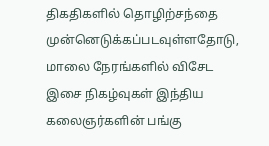திகதிகளில் தொழிற்சந்தை முன்னெடுக்கப்படவுள்ளதோடு, மாலை நேரங்களில் விசேட இசை நிகழ்வுகள் இந்திய கலைஞர்களின் பங்கு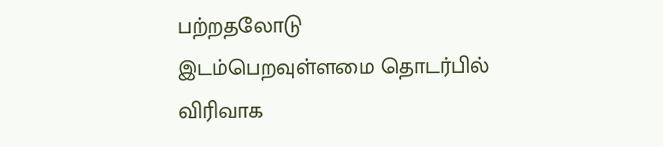பற்றதலோடு இடம்பெறவுள்ளமை தொடர்பில் விரிவாக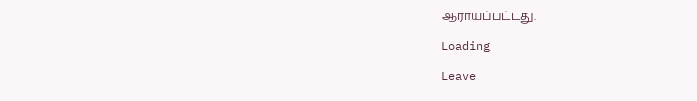ஆராயப்பட்டது.

Loading

Leave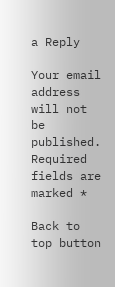a Reply

Your email address will not be published. Required fields are marked *

Back to top button